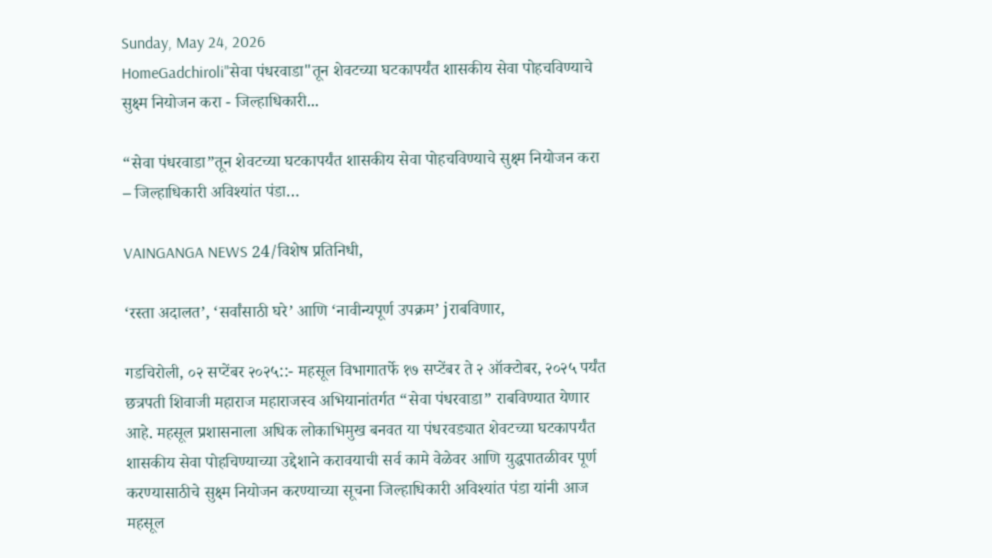Sunday, May 24, 2026
HomeGadchiroli"सेवा पंधरवाडा"तून शेवटच्या घटकापर्यंत शासकीय सेवा पोहचविण्याचे सुक्ष्म नियोजन करा - जिल्हाधिकारी...

“सेवा पंधरवाडा”तून शेवटच्या घटकापर्यंत शासकीय सेवा पोहचविण्याचे सुक्ष्म नियोजन करा – जिल्हाधिकारी अविश्यांत पंडा…

VAINGANGA NEWS 24/विशेष प्रतिनिधी,

‘रस्ता अदालत’, ‘सर्वांसाठी घरे’ आणि ‘नावीन्यपूर्ण उपक्रम’ jराबविणार,

गडचिरोली, ०२ सप्टेंबर २०२५::- महसूल विभागातर्फे १७ सप्टेंबर ते २ ऑक्टोबर, २०२५ पर्यंत छत्रपती शिवाजी महाराज महाराजस्व अभियानांतर्गत “सेवा पंधरवाडा” राबविण्यात येणार आहे. महसूल प्रशासनाला अधिक लोकाभिमुख बनवत या पंधरवड्यात शेवटच्या घटकापर्यंत शासकीय सेवा पोहचिण्याच्या उद्देशाने करावयाची सर्व कामे वेळेवर आणि युद्धपातळीवर पूर्ण करण्यासाठीचे सुक्ष्म नियोजन करण्याच्या सूचना जिल्हाधिकारी अविश्यांत पंडा यांनी आज महसूल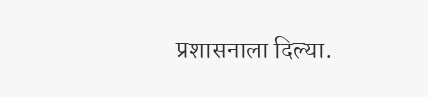प्रशासनाला दिल्या.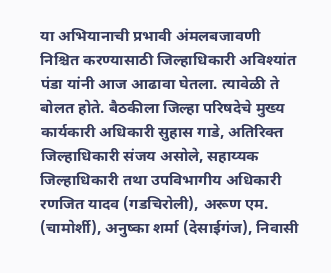या अभियानाची प्रभावी अंमलबजावणी निश्चित करण्यासाठी जिल्हाधिकारी अविश्यांत पंडा यांनी आज आढावा घेतला. त्यावेळी ते बोलत होते. बैठकीला जिल्हा परिषदेचे मुख्य कार्यकारी अधिकारी सुहास गाडे, अतिरिक्त जिल्हाधिकारी संजय असोले, सहाय्यक जिल्हाधिकारी तथा उपविभागीय अधिकारी रणजित यादव (गडचिरोली), अरूण एम. (चामोर्शी), अनुष्का शर्मा (देसाईगंज), निवासी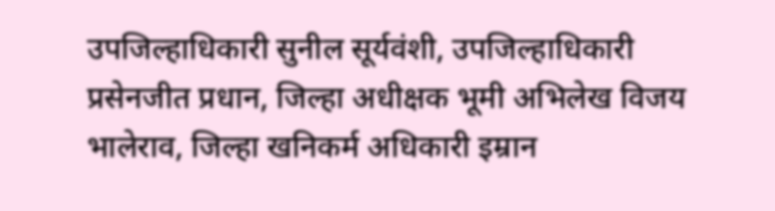उपजिल्हाधिकारी सुनील सूर्यवंशी, उपजिल्हाधिकारी प्रसेनजीत प्रधान, जिल्हा अधीक्षक भूमी अभिलेख विजय भालेराव, जिल्हा खनिकर्म अधिकारी इम्रान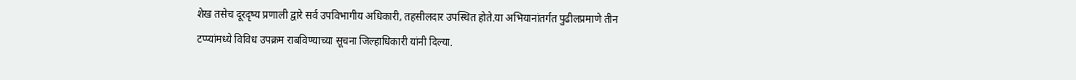शेख तसेच दूरदृष्य प्रणाली द्वारे सर्व उपविभागीय अधिकारी, तहसीलदार उपस्थित होते.या अभियानांतर्गत पुढीलप्रमाणे तीन टप्प्यांमध्ये विविध उपक्रम राबविण्याच्या सूचना जिल्हाधिकारी यांनी दिल्या.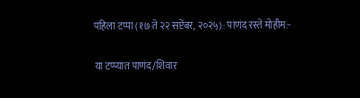पहिला टप्पा (१७ ते २२ सप्टेंबर, २०२५): पाणंद रस्ते मोहीम:-

या टप्प्यात पाणंद/शिवार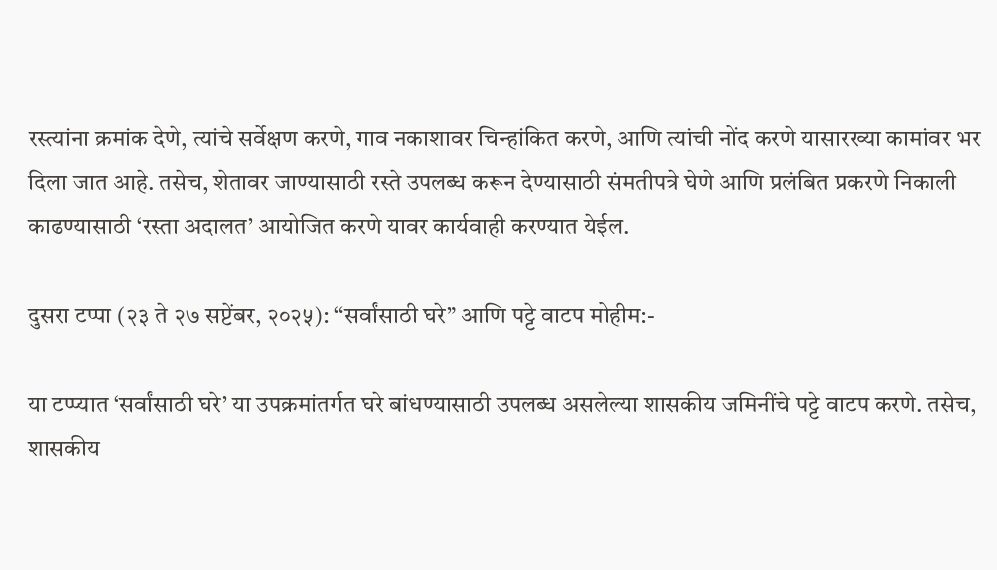रस्त्यांना क्रमांक देणे, त्यांचे सर्वेक्षण करणे, गाव नकाशावर चिन्हांकित करणे, आणि त्यांची नोंद करणे यासारख्या कामांवर भर दिला जात आहे. तसेच, शेतावर जाण्यासाठी रस्ते उपलब्ध करून देण्यासाठी संमतीपत्रे घेणे आणि प्रलंबित प्रकरणे निकाली काढण्यासाठी ‘रस्ता अदालत’ आयोजित करणे यावर कार्यवाही करण्यात येईल.

दुसरा टप्पा (२३ ते २७ सप्टेंबर, २०२५): “सर्वांसाठी घरे” आणि पट्टे वाटप मोहीम:-

या टप्प्यात ‘सर्वांसाठी घरे’ या उपक्रमांतर्गत घरे बांधण्यासाठी उपलब्ध असलेल्या शासकीय जमिनींचे पट्टे वाटप करणे. तसेच, शासकीय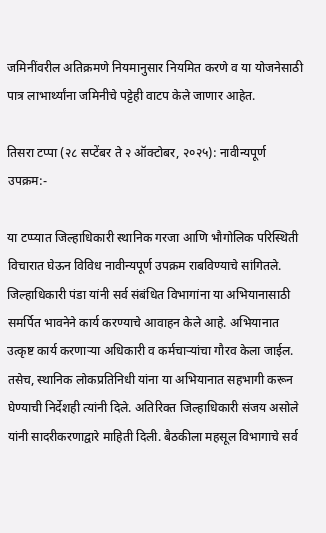जमिनींवरील अतिक्रमणे नियमानुसार नियमित करणे व या योजनेसाठी पात्र लाभार्थ्यांना जमिनीचे पट्टेही वाटप केले जाणार आहेत.

तिसरा टप्पा (२८ सप्टेंबर ते २ ऑक्टोबर, २०२५): नावीन्यपूर्ण उपक्रम:-

या टप्प्यात जिल्हाधिकारी स्थानिक गरजा आणि भौगोलिक परिस्थिती विचारात घेऊन विविध नावीन्यपूर्ण उपक्रम राबविण्याचे सांगितले. जिल्हाधिकारी पंडा यांनी सर्व संबंधित विभागांना या अभियानासाठी समर्पित भावनेने कार्य करण्याचे आवाहन केले आहे. अभियानात उत्कृष्ट कार्य करणाऱ्या अधिकारी व कर्मचाऱ्यांचा गौरव केला जाईल. तसेच, स्थानिक लोकप्रतिनिधी यांना या अभियानात सहभागी करून घेण्याची निर्देशही त्यांनी दिले. अतिरिक्त जिल्हाधिकारी संजय असोले यांनी सादरीकरणाद्वारे माहिती दिली. बैठकीला महसूल विभागाचे सर्व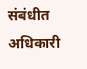संबंधीत अधिकारी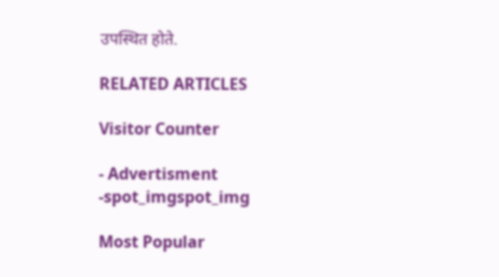उपस्थित होते.

RELATED ARTICLES

Visitor Counter

- Advertisment -spot_imgspot_img

Most Popular